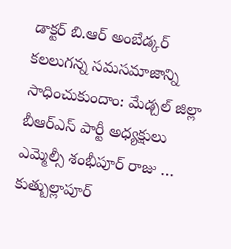డాక్టర్ బి.ఆర్ అంబేడ్కర్ కలలుగన్న సమసమాజాన్ని సాధించుకుందాం: మేడ్చల్ జిల్లా బీఆర్ఎస్ పార్టీ అధ్యక్షులు ఎమ్మెల్సీ శంభీపూర్ రాజు …
కుత్బుల్లాపూర్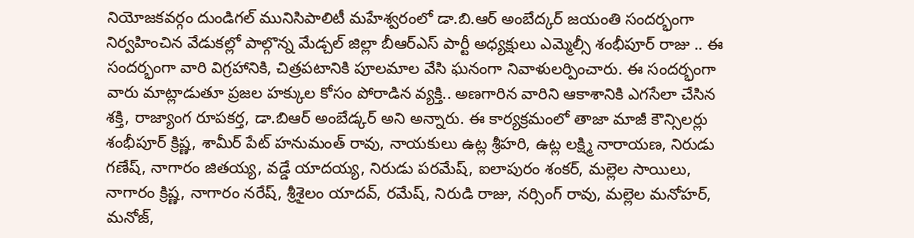నియోజకవర్గం దుండిగల్ మునిసిపాలిటీ మహేశ్వరంలో డా.బి.ఆర్ అంబేద్కర్ జయంతి సందర్భంగా నిర్వహించిన వేడుకల్లో పాల్గొన్న మేడ్చల్ జిల్లా బీఆర్ఎస్ పార్టీ అధ్యక్షులు ఎమ్మెల్సీ శంభీపూర్ రాజు .. ఈ సందర్భంగా వారి విగ్రహానికి, చిత్రపటానికి పూలమాల వేసి ఘనంగా నివాళులర్పించారు. ఈ సందర్భంగా వారు మాట్లాడుతూ ప్రజల హక్కుల కోసం పోరాడిన వ్యక్తి.. అణగారిన వారిని ఆకాశానికి ఎగసేలా చేసిన శక్తి, రాజ్యాంగ రూపకర్త, డా.బిఆర్ అంబేడ్కర్ అని అన్నారు. ఈ కార్యక్రమంలో తాజా మాజీ కౌన్సిలర్లు శంభీపూర్ క్రిష్ణ, శామీర్ పేట్ హనుమంత్ రావు, నాయకులు ఉట్ల శ్రీహరి, ఉట్ల లక్ష్మి నారాయణ, నిరుడు గణేష్, నాగారం జితయ్య, వడ్డే యాదయ్య, నిరుడు పరమేష్, ఐలాపురం శంకర్, మల్లెల సాయిలు, నాగారం క్రిష్ణ, నాగారం నరేష్, శ్రీశైలం యాదవ్, రమేష్, నిరుడి రాజు, నర్సింగ్ రావు, మల్లెల మనోహర్, మనోజ్,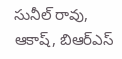సునీల్ రావు, ఆకాష్, బిఆర్ఎస్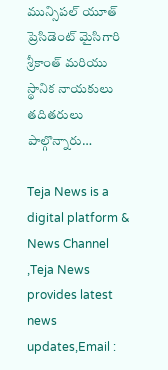మున్సిపల్ యూత్ ప్రెసిడెంట్ మైసిగారి శ్రీకాంత్ మరియు స్థానిక నాయకులు తదితరులు పాల్గొన్నారు…

Teja News is a digital platform & News Channel ,Teja News provides latest news updates,Email :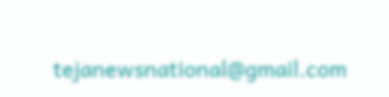tejanewsnational@gmail.com